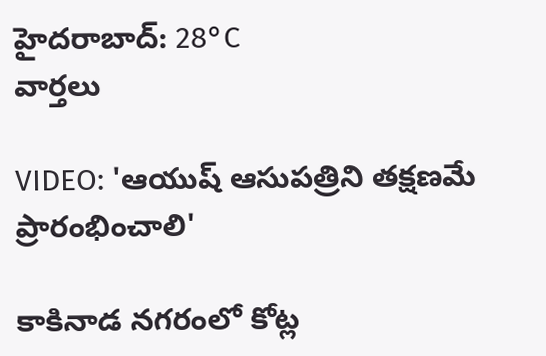హైదరాబాద్: 28°C
వార్తలు

VIDEO: 'ఆయుష్ ఆసుపత్రిని తక్షణమే ప్రారంభించాలి'

కాకినాడ నగరంలో కోట్ల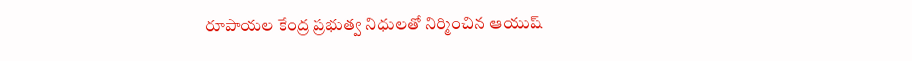రూపాయల కేంద్ర ప్రభుత్వ నిధులతో నిర్మించిన ఆయుష్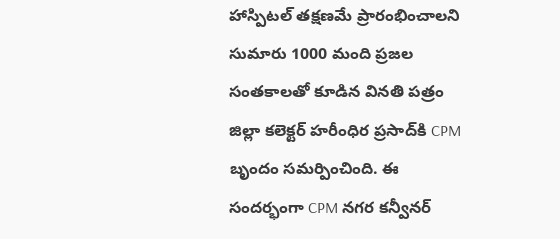హాస్పిటల్ తక్షణమే ప్రారంభించాలని సుమారు 1000 మంది ప్రజల సంతకాలతో కూడిన వినతి పత్రం జిల్లా కలెక్టర్ హరీంధిర ప్రసాద్‌కి CPM బృందం సమర్పించింది. ఈ సందర్భంగా CPM నగర కన్వీనర్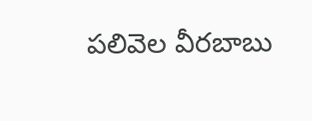పలివెల వీరబాబు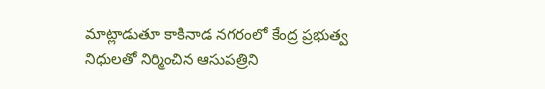మాట్లాడుతూ కాకినాడ నగరంలో కేంద్ర ప్రభుత్వ నిధులతో నిర్మించిన ఆసుపత్రిని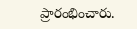ప్రారంభించారు.